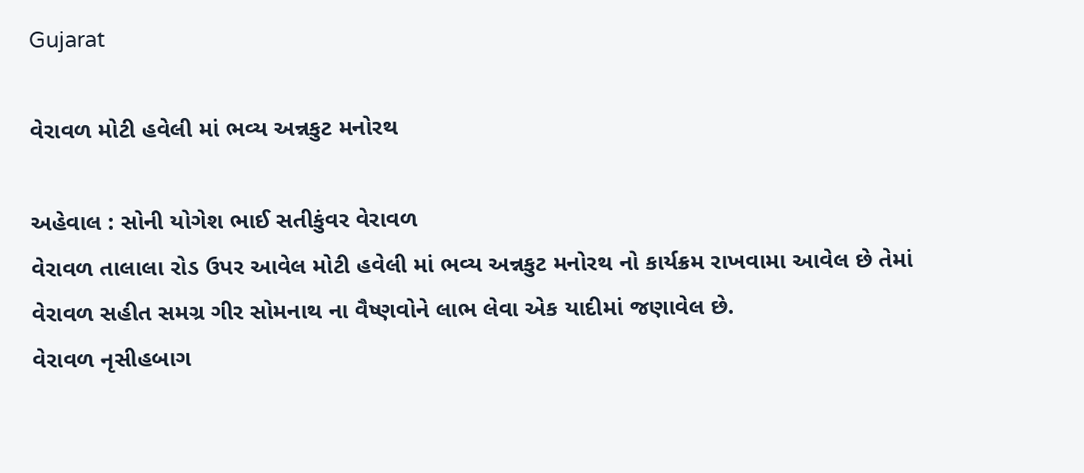Gujarat

વેરાવળ મોટી હવેલી માં ભવ્ય અન્નકુટ મનોરથ

અહેવાલ : સોની યોગેશ ભાઈ સતીકુંવર વેરાવળ
વેરાવળ તાલાલા રોડ ઉપર આવેલ મોટી હવેલી માં ભવ્ય અન્નકુટ મનોરથ નો કાર્યક્રમ રાખવામા આવેલ છે તેમાં વેરાવળ સહીત સમગ્ર ગીર સોમનાથ ના વૈષ્ણવોને લાભ લેવા એક યાદીમાં જણાવેલ છે.
વેરાવળ નૃસીહબાગ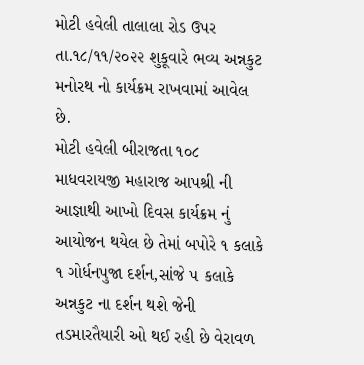મોટી હવેલી તાલાલા રોડ ઉપર તા.૧૮/૧૧/૨૦૨૨ શુકૂવારે ભવ્ય અન્નકુટ મનોરથ નો કાર્યક્રમ રાખવામાં આવેલ છે.
મોટી હવેલી બીરાજતા ૧૦૮ માધવરાયજી મહારાજ આપશ્રી ની આજ્ઞાથી આખો દિવસ કાર્યક્રમ નું આયોજન થયેલ છે તેમાં બપોરે ૧ કલાકે ૧ ગોર્ધનપુજા દર્શન,સાંજે ૫ કલાકે અન્નકુટ ના દર્શન થશે જેની તડમારતૈયારી ઓ થઈ રહી છે વેરાવળ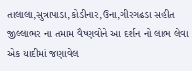તાલાલા,સુત્રાપાડા,કોડીનાર,ઉના,ગીરગઢડા સહીત જીલ્લાભર ના તમામ વૈષ્ણવોને આ દર્શન નો લાભ લેવા એક યાદીમાં જણાવેલ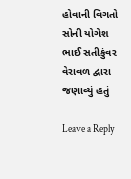હોવાની વિગતો સોની યોગેશ ભાઈ સતીકુંવર વેરાવળ દ્વારા જણાવ્યું હતું

Leave a Reply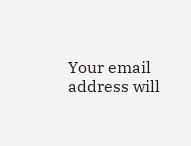Your email address will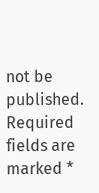not be published. Required fields are marked *